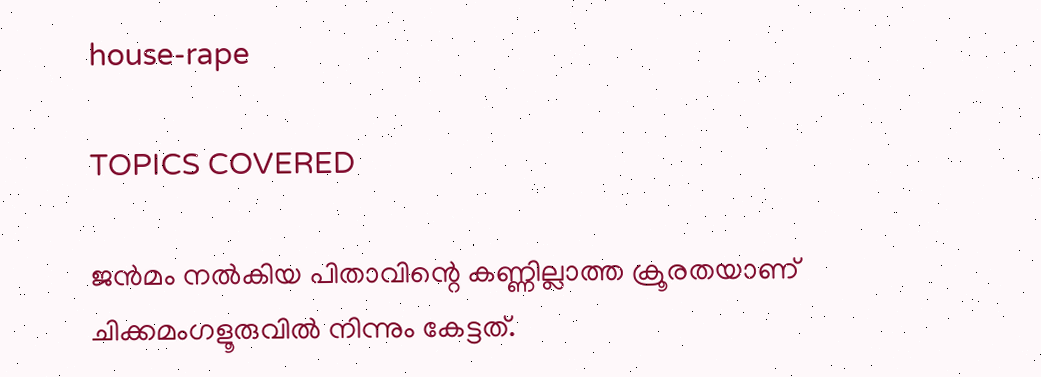house-rape

TOPICS COVERED

ജന്‍മം നല്‍കിയ പിതാവിന്റെ കണ്ണില്ലാത്ത ക്രൂരതയാണ് ചിക്കമംഗളൂരുവില്‍ നിന്നും കേട്ടത്.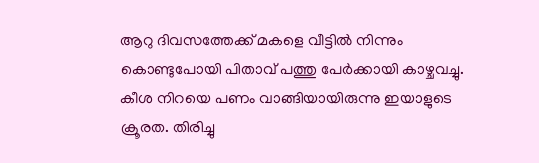ആറു ദിവസത്തേക്ക് മകളെ വീട്ടില്‍ നിന്നും കൊണ്ടുപോയി പിതാവ് പത്തു പേര്‍ക്കായി കാഴ്ചവച്ചു. കീശ നിറയെ പണം വാങ്ങിയായിരുന്നു ഇയാളുടെ ക്രൂരത. തിരിച്ചു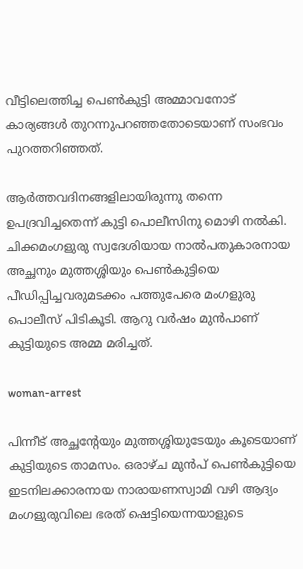വീട്ടിലെത്തിച്ച പെണ്‍കുട്ടി അമ്മാവനോട് കാര്യങ്ങള്‍ തുറന്നുപറഞ്ഞതോടെയാണ് സംഭവം പുറത്തറിഞ്ഞത്.

ആര്‍ത്തവദിനങ്ങളിലായിരുന്നു തന്നെ ഉപദ്രവിച്ചതെന്ന് കുട്ടി പൊലീസിനു മൊഴി നല്‍കി. ചിക്കമംഗളുരു സ്വദേശിയായ നാല്‍പതുകാരനായ അച്ഛനും മുത്തശ്ശിയും പെണ്‍കുട്ടിയെ പീഡിപ്പിച്ചവരുമടക്കം പത്തുപേരെ മംഗളുരു പൊലീസ് പിടികൂടി. ആറു വര്‍ഷം മുന്‍പാണ് കുട്ടിയുടെ അമ്മ മരിച്ചത്.

woman-arrest

പിന്നീട് അച്ഛന്റേയും മുത്തശ്ശിയുടേയും കൂടെയാണ് കുട്ടിയുടെ താമസം. ഒരാഴ്ച മുന്‍പ് പെണ്‍കുട്ടിയെ ഇടനിലക്കാരനായ നാരായണസ്വാമി വഴി ആദ്യം മംഗളുരുവിലെ ഭരത് ഷെട്ടിയെന്നയാളുടെ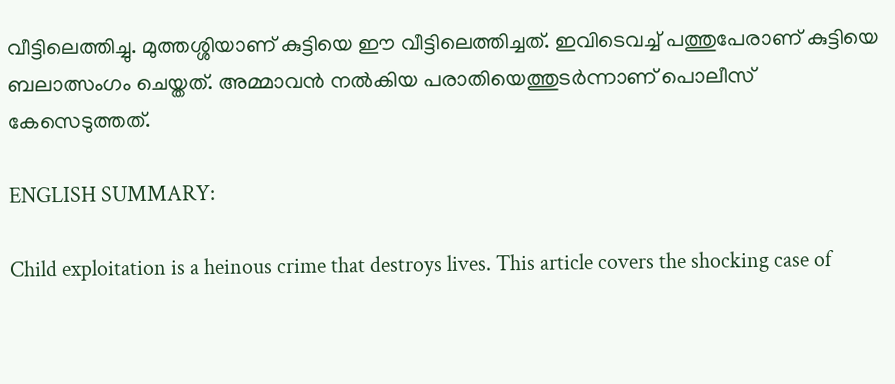വീട്ടിലെത്തിച്ചു. മുത്തശ്ശിയാണ് കുട്ടിയെ ഈ വീട്ടിലെത്തിച്ചത്. ഇവിടെവച്ച് പത്തുപേരാണ് കുട്ടിയെ ബലാത്സംഗം ചെയ്തത്. അമ്മാവന്‍ നല്‍കിയ പരാതിയെത്തുടര്‍ന്നാണ് പൊലീസ് കേസെടുത്തത്.

ENGLISH SUMMARY:

Child exploitation is a heinous crime that destroys lives. This article covers the shocking case of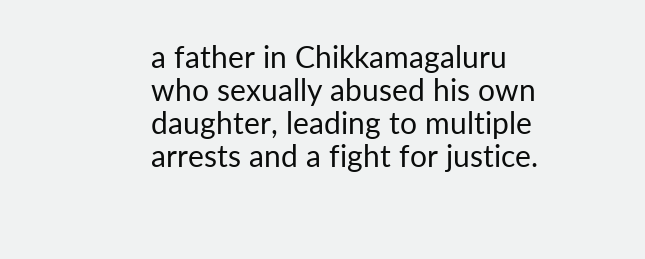a father in Chikkamagaluru who sexually abused his own daughter, leading to multiple arrests and a fight for justice.